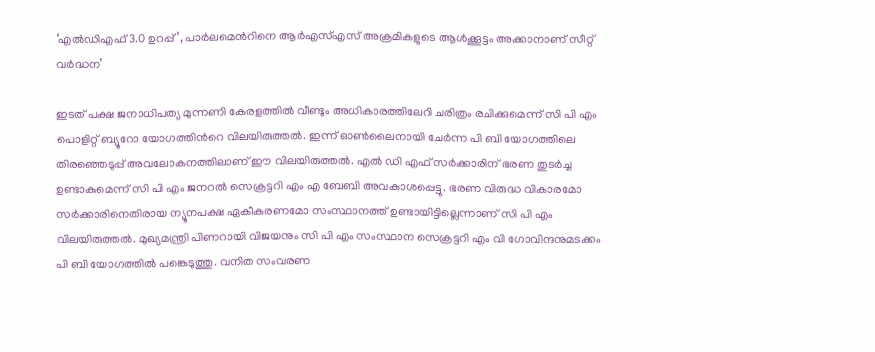‘എൽഡിഎഫ് 3.0 ഉറപ്പ്’, പാർലമെന്‍റിനെ ആർഎസ്എസ് അക്രമികളുടെ ആൾക്കൂട്ടം അക്കാനാണ് സീറ്റ് വർദ്ധന’

ഇടത് പക്ഷ ജനാധിപത്യ മുന്നണി കേരളത്തിൽ വീണ്ടും അധികാരത്തിലേറി ചരിത്രം രചിക്കുമെന്ന് സി പി എം പൊളിറ്റ് ബ്യൂറോ യോഗത്തിന്‍റെ വിലയിരുത്തൽ. ഇന്ന് ഓൺലൈനായി ചേർന്ന പി ബി യോഗത്തിലെ തിരഞ്ഞെടുപ്പ് അവലോകനത്തിലാണ് ഈ വിലയിരുത്തൽ. എൽ ഡി എഫ് സർക്കാരിന് ഭരണ തുടർച്ച ഉണ്ടാകുമെന്ന് സി പി എം ജനറൽ സെക്രട്ടറി എം എ ബേബി അവകാശപ്പെട്ടു. ഭരണ വിരുദ്ധ വികാരമോ സർക്കാരിനെതിരായ ന്യൂനപക്ഷ ഏകീകരണമോ സംസ്ഥാനത്ത് ഉണ്ടായിട്ടില്ലെന്നാണ് സി പി എം വിലയിരുത്തൽ. മുഖ്യമന്ത്രി പിണറായി വിജയനും സി പി എം സംസ്ഥാന സെക്രട്ടറി എം വി ഗോവിന്ദനുമടക്കം പി ബി യോഗത്തിൽ പങ്കെടുത്തു. വനിത സംവരണ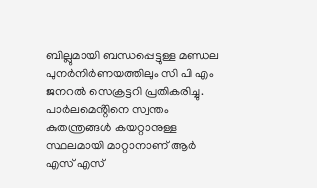ബില്ലുമായി ബന്ധപ്പെട്ടുള്ള മണ്ഡല പുനർനിർണയത്തിലും സി പി എം ജനറൽ സെക്രട്ടറി പ്രതികരിച്ചു. പാർലമെൻ്റിനെ സ്വന്തം കുതന്ത്രങ്ങൾ കയറ്റാനുള്ള സ്ഥലമായി മാറ്റാനാണ് ആർ എസ് എസ്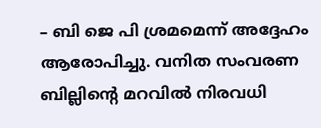– ബി ജെ പി ശ്രമമെന്ന് അദ്ദേഹം ആരോപിച്ചു. വനിത സംവരണ ബില്ലിന്‍റെ മറവിൽ നിരവധി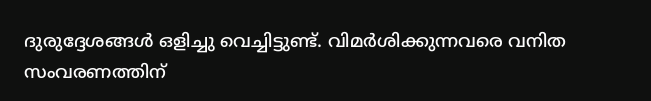ദുരുദ്ദേശങ്ങൾ ഒളിച്ചു വെച്ചിട്ടുണ്ട്. വിമർശിക്കുന്നവരെ വനിത സംവരണത്തിന്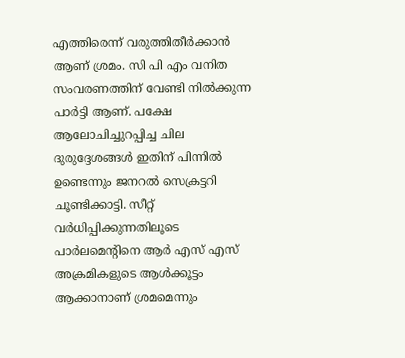എത്തിരെന്ന് വരുത്തിതീർക്കാൻ ആണ് ശ്രമം. സി പി എം വനിത സംവരണത്തിന് വേണ്ടി നിൽക്കുന്ന പാർട്ടി ആണ്. പക്ഷേ ആലോചിച്ചുറപ്പിച്ച ചില ദുരുദ്ദേശങ്ങൾ ഇതിന് പിന്നിൽ ഉണ്ടെന്നും ജനറൽ സെക്രട്ടറി ചൂണ്ടിക്കാട്ടി. സീറ്റ് വർധിപ്പിക്കുന്നതിലൂടെ പാർലമെൻ്റിനെ ആർ എസ് എസ് അക്രമികളുടെ ആൾക്കൂട്ടം ആക്കാനാണ് ശ്രമമെന്നും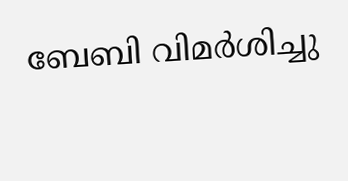ബേബി വിമർശിച്ചു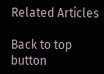Related Articles

Back to top button